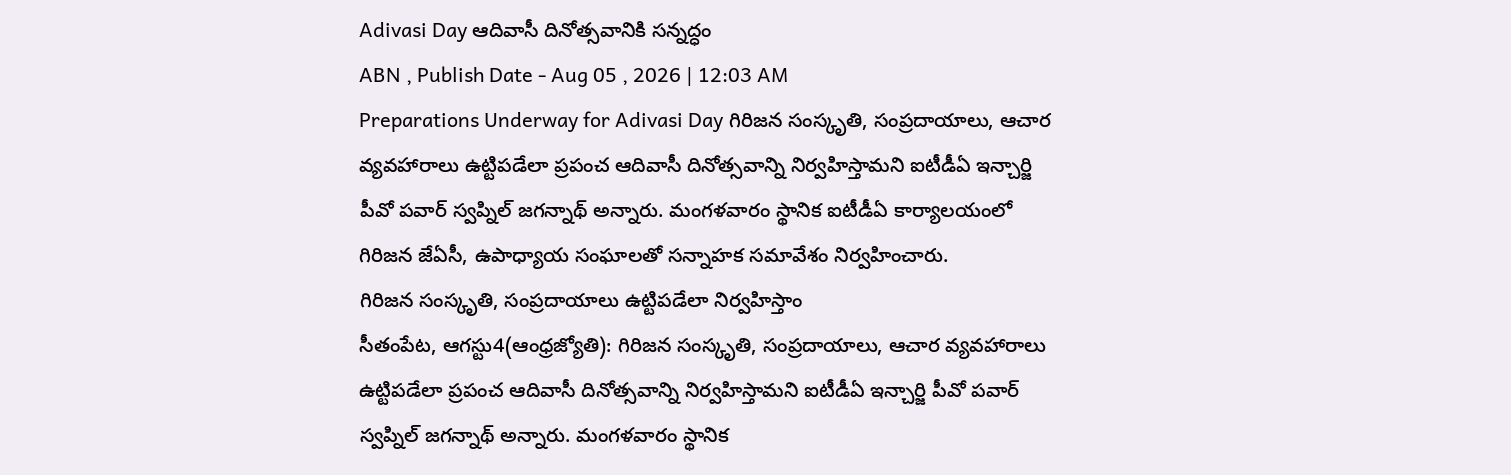Adivasi Day ఆదివాసీ దినోత్సవానికి సన్నద్ధం
ABN , Publish Date - Aug 05 , 2026 | 12:03 AM
Preparations Underway for Adivasi Day గిరిజన సంస్కృతి, సంప్రదాయాలు, ఆచార వ్యవహారాలు ఉట్టిపడేలా ప్రపంచ ఆదివాసీ దినోత్సవాన్ని నిర్వహిస్తామని ఐటీడీఏ ఇన్చార్జి పీవో పవార్ స్వప్నిల్ జగన్నాథ్ అన్నారు. మంగళవారం స్థానిక ఐటీడీఏ కార్యాలయంలో గిరిజన జేఏసీ, ఉపాధ్యాయ సంఘాలతో సన్నాహక సమావేశం నిర్వహించారు.
గిరిజన సంస్కృతి, సంప్రదాయాలు ఉట్టిపడేలా నిర్వహిస్తాం
సీతంపేట, ఆగస్టు4(ఆంధ్రజ్యోతి): గిరిజన సంస్కృతి, సంప్రదాయాలు, ఆచార వ్యవహారాలు ఉట్టిపడేలా ప్రపంచ ఆదివాసీ దినోత్సవాన్ని నిర్వహిస్తామని ఐటీడీఏ ఇన్చార్జి పీవో పవార్ స్వప్నిల్ జగన్నాథ్ అన్నారు. మంగళవారం స్థానిక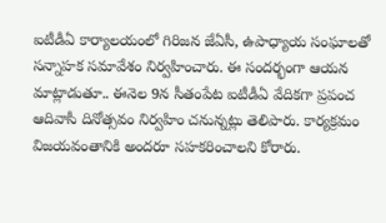ఐటీడీఏ కార్యాలయంలో గిరిజన జేఏసీ, ఉపాధ్యాయ సంఘాలతో సన్నాహక సమావేశం నిర్వహించారు. ఈ సందర్భంగా ఆయన మాట్లాడుతూ.. ఈనెల 9న సీతంపేట ఐటీడీఏ వేదికగా ప్రపంచ ఆదివాసీ దినోత్సవం నిర్వహిం చనున్నట్లు తెలిపారు. కార్యక్రమం విజయవంతానికి అందరూ సహకరించాలని కోరారు.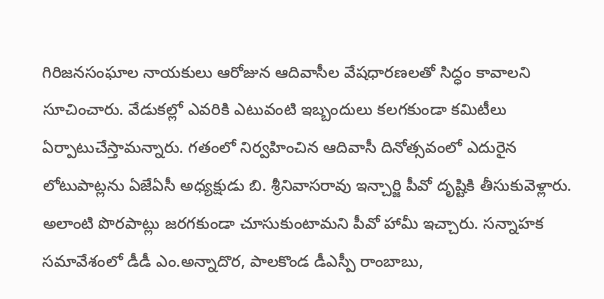గిరిజనసంఘాల నాయకులు ఆరోజున ఆదివాసీల వేషధారణలతో సిద్ధం కావాలని సూచించారు. వేడుకల్లో ఎవరికి ఎటువంటి ఇబ్బందులు కలగకుండా కమిటీలు ఏర్పాటుచేస్తామన్నారు. గతంలో నిర్వహించిన ఆదివాసీ దినోత్సవంలో ఎదురైన లోటుపాట్లను ఏజేఏసీ అధ్యక్షుడు బి. శ్రీనివాసరావు ఇన్చార్జి పీవో దృష్టికి తీసుకువెళ్లారు. అలాంటి పొరపాట్లు జరగకుండా చూసుకుంటామని పీవో హామీ ఇచ్చారు. సన్నాహక సమావేశంలో డీడీ ఎం.అన్నాదొర, పాలకొండ డీఎస్పీ రాంబాబు,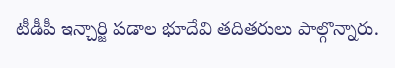టీడీపీ ఇన్చార్జి పడాల భూదేవి తదితరులు పాల్గొన్నారు.